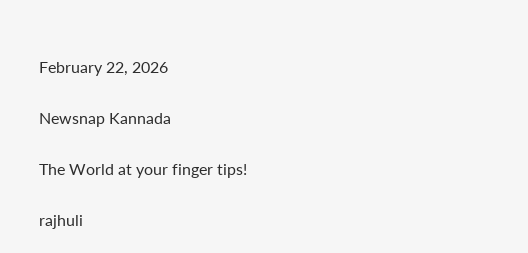February 22, 2026

Newsnap Kannada

The World at your finger tips!

rajhuli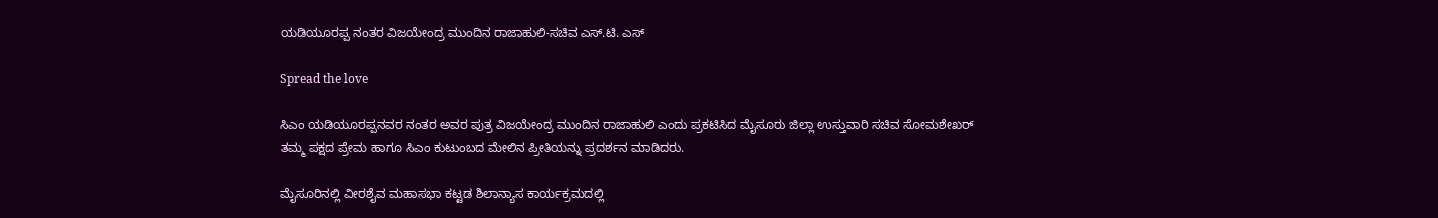ಯಡಿಯೂರಪ್ಪ ನಂತರ ವಿಜಯೇಂದ್ರ ಮುಂದಿನ ರಾಜಾಹುಲಿ-ಸಚಿವ ಎಸ್.ಟಿ. ಎಸ್

Spread the love

ಸಿಎಂ ಯಡಿಯೂರಪ್ಪನವರ ನಂತರ ಅವರ ಪುತ್ರ ವಿಜಯೇಂದ್ರ ಮುಂದಿನ‌ ರಾಜಾಹುಲಿ ಎಂದು ಪ್ರಕಟಿಸಿದ ಮೈಸೂರು ಜಿಲ್ಲಾ ಉಸ್ತುವಾರಿ ಸಚಿವ ಸೋಮಶೇಖರ್ ತಮ್ಮ ಪಕ್ಷದ ಪ್ರೇಮ ಹಾಗೂ ಸಿಎಂ ಕುಟುಂಬದ ಮೇಲಿನ ಪ್ರೀತಿಯನ್ನು ಪ್ರದರ್ಶನ ಮಾಡಿದರು.

ಮೈಸೂರಿನಲ್ಲಿ ವೀರಶೈವ ಮಹಾಸಭಾ ಕಟ್ಟಡ ಶಿಲಾನ್ಯಾಸ ಕಾರ್ಯಕ್ರಮದಲ್ಲಿ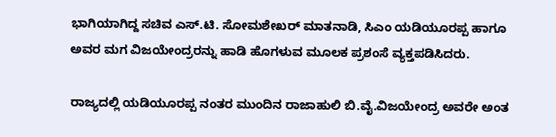ಭಾಗಿಯಾಗಿದ್ದ ಸಚಿವ ಎಸ್‌.ಟಿ. ಸೋಮಶೇಖರ್ ಮಾತನಾಡಿ, ಸಿಎಂ ಯಡಿಯೂರಪ್ಪ ಹಾಗೂ ಅವರ ಮಗ ವಿಜಯೇಂದ್ರರನ್ನು ಹಾಡಿ ಹೊಗಳುವ ಮೂಲಕ ಪ್ರಶಂಸೆ ವ್ಯಕ್ತಪಡಿಸಿದರು.

ರಾಜ್ಯದಲ್ಲಿ ಯಡಿಯೂರಪ್ಪ ನಂತರ ಮುಂದಿನ ರಾಜಾಹುಲಿ ಬಿ.ವೈ.ವಿಜಯೇಂದ್ರ ಅವರೇ ಅಂತ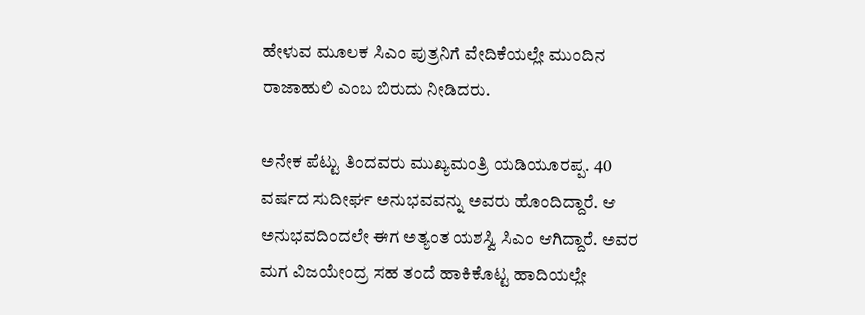ಹೇಳುವ ಮೂಲಕ ಸಿಎಂ ಪುತ್ರನಿಗೆ ವೇದಿಕೆಯಲ್ಲೇ ಮುಂದಿನ ರಾಜಾಹುಲಿ ಎಂಬ ಬಿರುದು ನೀಡಿದರು.

ಅನೇಕ ಪೆಟ್ಟು ತಿಂದವರು ಮುಖ್ಯಮಂತ್ರಿ ಯಡಿಯೂರಪ್ಪ. 40 ವರ್ಷದ ಸುದೀರ್ಘ ಅನುಭವವನ್ನು ಅವರು ಹೊಂದಿದ್ದಾರೆ. ಆ ಅನುಭವದಿಂದಲೇ ಈಗ ಅತ್ಯಂತ ಯಶಸ್ವಿ ಸಿಎಂ ಆಗಿದ್ದಾರೆ. ಅವರ ಮಗ ವಿಜಯೇಂದ್ರ ಸಹ ತಂದೆ ಹಾಕಿಕೊಟ್ಟ ಹಾದಿಯಲ್ಲೇ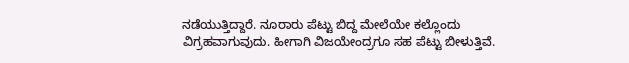ನಡೆಯುತ್ತಿದ್ದಾರೆ. ನೂರಾರು ಪೆಟ್ಟು ಬಿದ್ದ ಮೇಲೆಯೇ ಕಲ್ಲೊಂದು ವಿಗ್ರಹವಾಗುವುದು. ಹೀಗಾಗಿ ವಿಜಯೇಂದ್ರಗೂ ಸಹ ಪೆಟ್ಟು ಬೀಳುತ್ತಿವೆ.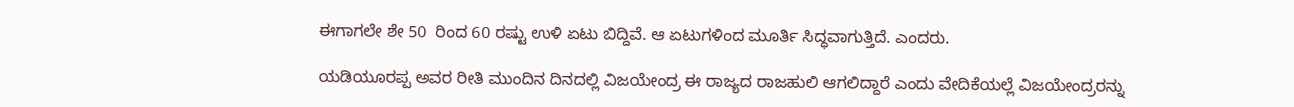ಈಗಾಗಲೇ ಶೇ 50  ರಿಂದ 60 ರಷ್ಟು ಉಳಿ ಏಟು ಬಿದ್ದಿವೆ. ಆ ಏಟುಗಳಿಂದ ಮೂರ್ತಿ ಸಿದ್ಧವಾಗುತ್ತಿದೆ. ಎಂದರು.

ಯಡಿಯೂರಪ್ಪ ಅವರ ರೀತಿ ಮುಂದಿನ ದಿನದಲ್ಲಿ ವಿಜಯೇಂದ್ರ ಈ ರಾಜ್ಯದ ರಾಜಹುಲಿ ಆಗಲಿದ್ದಾರೆ ಎಂದು ವೇದಿಕೆಯಲ್ಲೆ ವಿಜಯೇಂದ್ರ‌ರನ್ನು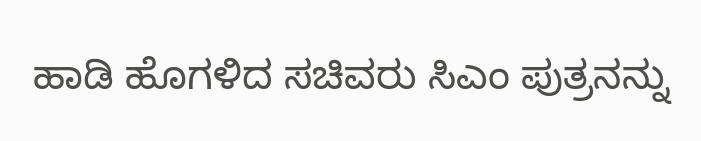ಹಾಡಿ ಹೊಗಳಿದ ಸಚಿವರು ಸಿಎಂ ಪುತ್ರನನ್ನು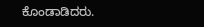ಕೊಂಡಾಡಿದರು.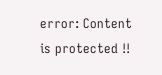error: Content is protected !!